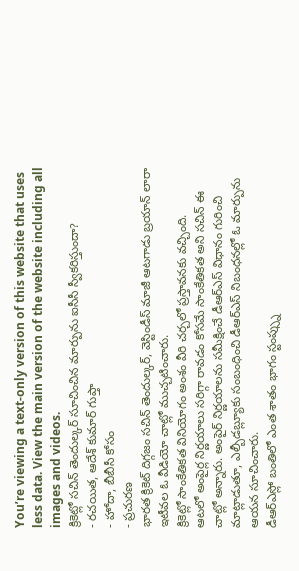You’re viewing a text-only version of this website that uses less data. View the main version of the website including all images and videos.
క్రికెట్లో సచిన్ తెందుల్కర్ సూచించిన మార్పును ఐసీసీ స్వీకరిస్తుందా?
- రచయిత, ఆదేశ్ కుమార్ గుప్తా
- హోదా, బీబీసీ కోసం
- ప్రచురణ
భారత క్రికెట్ దిగ్గజం సచిన్ తెందుల్కర్, వెస్టిండీస్ మాజీ ఆటగాడు బ్రయాన్ లారా ఇటీవల ఓ వీడియో చాట్లో ముచ్చటించారు.
క్రికెట్లో సాంకేతికత వినియోగం అంశం వీరి చర్చలో ప్రస్తావనకు వచ్చింది.
ఆటలో అంపైర్ల నిర్ణయాలు సరిగ్గా రావడం కోసమే సాంకేతికత అని సచిన్ ఈ చాట్లో అన్నారు. అంపైర్ నిర్ణయాలను సమీక్షించే డీఆర్ఎస్ విధానం గురించి మాట్లాడుతూ, ఎల్బీడబ్ల్యూకు సంబంధించి డీఆర్ఎస్ నిబంధనల్లో ఓ మార్పును ఆయన సూచించారు.
డీఆర్ఎస్లో బంతిలో ఎంత శాతం భాగం స్టంప్స్ను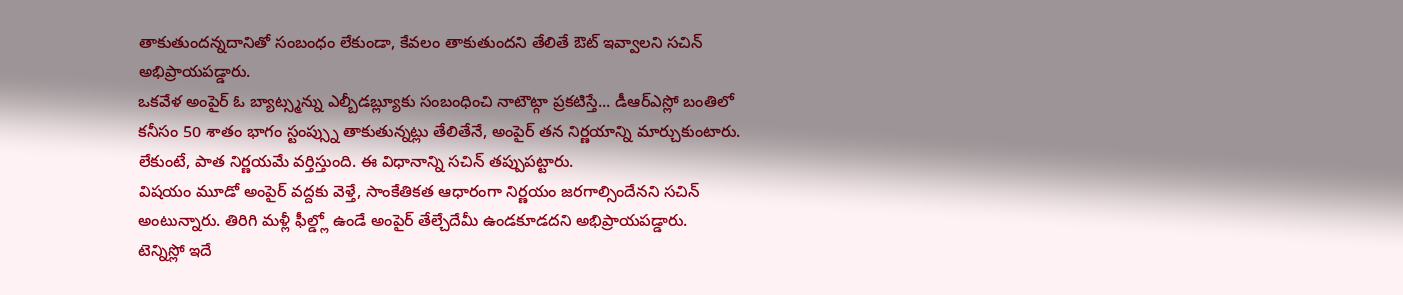తాకుతుందన్నదానితో సంబంధం లేకుండా, కేవలం తాకుతుందని తేలితే ఔట్ ఇవ్వాలని సచిన్ అభిప్రాయపడ్డారు.
ఒకవేళ అంపైర్ ఓ బ్యాట్స్మన్ను ఎల్బీడబ్ల్యూకు సంబంధించి నాటౌట్గా ప్రకటిస్తే... డీఆర్ఎస్లో బంతిలో కనీసం 50 శాతం భాగం స్టంప్స్ను తాకుతున్నట్లు తేలితేనే, అంపైర్ తన నిర్ణయాన్ని మార్చుకుంటారు. లేకుంటే, పాత నిర్ణయమే వర్తిస్తుంది. ఈ విధానాన్ని సచిన్ తప్పుపట్టారు.
విషయం మూడో అంపైర్ వద్దకు వెళ్తే, సాంకేతికత ఆధారంగా నిర్ణయం జరగాల్సిందేనని సచిన్ అంటున్నారు. తిరిగి మళ్లీ ఫీల్డ్లో ఉండే అంపైర్ తేల్చేదేమీ ఉండకూడదని అభిప్రాయపడ్డారు.
టెన్నిస్లో ఇదే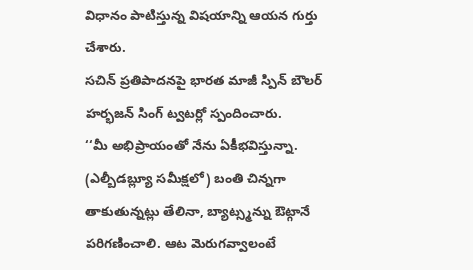విధానం పాటిస్తున్న విషయాన్ని ఆయన గుర్తు చేశారు.
సచిన్ ప్రతిపాదనపై భారత మాజీ స్పిన్ బౌలర్ హర్భజన్ సింగ్ ట్వటర్లో స్పందించారు.
‘‘మీ అభిప్రాయంతో నేను ఏకీభవిస్తున్నా. (ఎల్బీడబ్ల్యూ సమీక్షలో) బంతి చిన్నగా తాకుతున్నట్లు తేలినా, బ్యాట్స్మన్ను ఔట్గానే పరిగణించాలి. ఆట మెరుగవ్వాలంటే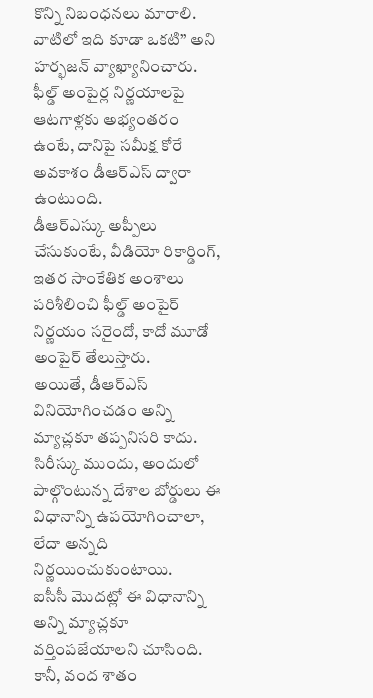కొన్ని నిబంధనలు మారాలి. వాటిలో ఇది కూడా ఒకటి’’ అని హర్భజన్ వ్యాఖ్యానించారు.
ఫీల్డ్ అంపైర్ల నిర్ణయాలపై ఆటగాళ్లకు అభ్యంతరం ఉంటే, దానిపై సమీక్ష కోరే అవకాశం డీఆర్ఎస్ ద్వారా ఉంటుంది.
డీఆర్ఎస్కు అప్పీలు చేసుకుంటే, వీడియో రికార్డింగ్, ఇతర సాంకేతిక అంశాలు పరిశీలించి ఫీల్డ్ అంపైర్ నిర్ణయం సరైందో, కాదో మూడో అంపైర్ తేలుస్తారు.
అయితే, డీఆర్ఎస్ వినియోగించడం అన్ని మ్యాచ్లకూ తప్పనిసరి కాదు. సిరీస్కు ముందు, అందులో పాల్గొంటున్న దేశాల బోర్డులు ఈ విధానాన్ని ఉపయోగించాలా, లేదా అన్నది నిర్ణయించుకుంటాయి.
ఐసీసీ మొదట్లో ఈ విధానాన్ని అన్ని మ్యాచ్లకూ వర్తింపజేయాలని చూసింది. కానీ, వంద శాతం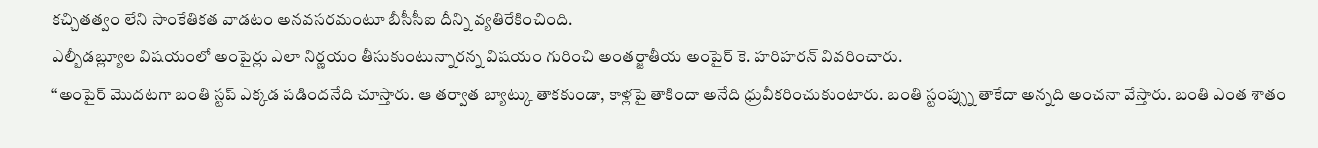కచ్చితత్వం లేని సాంకేతికత వాడటం అనవసరమంటూ బీసీసీఐ దీన్ని వ్యతిరేకించింది.
ఎల్బీడబ్ల్యూల విషయంలో అంపైర్లు ఎలా నిర్ణయం తీసుకుంటున్నారన్న విషయం గురించి అంతర్జాతీయ అంపైర్ కె. హరిహరన్ వివరించారు.
‘‘అంపైర్ మొదటగా బంతి స్టప్ ఎక్కడ పడిందనేది చూస్తారు. ఆ తర్వాత బ్యాట్కు తాకకుండా, కాళ్లపై తాకిందా అనేది ధ్రువీకరించుకుంటారు. బంతి స్టంప్స్ను తాకేదా అన్నది అంచనా వేస్తారు. బంతి ఎంత శాతం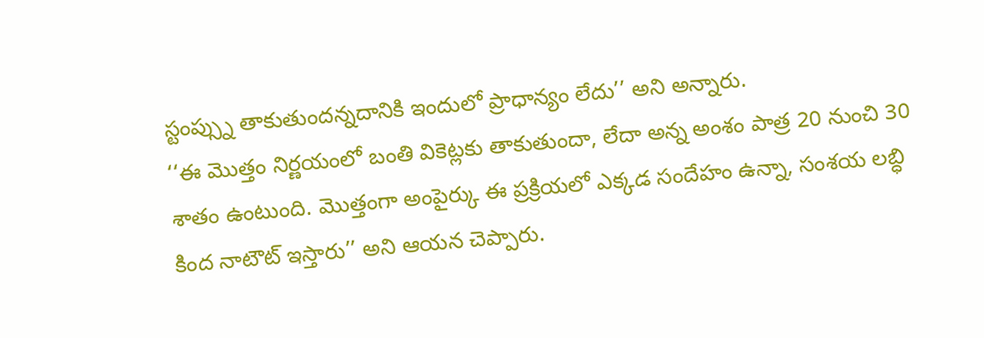స్టంప్స్ను తాకుతుందన్నదానికి ఇందులో ప్రాధాన్యం లేదు’’ అని అన్నారు.
‘‘ఈ మొత్తం నిర్ణయంలో బంతి వికెట్లకు తాకుతుందా, లేదా అన్న అంశం పాత్ర 20 నుంచి 30 శాతం ఉంటుంది. మొత్తంగా అంపైర్కు ఈ ప్రక్రియలో ఎక్కడ సందేహం ఉన్నా, సంశయ లబ్ధి కింద నాటౌట్ ఇస్తారు’’ అని ఆయన చెప్పారు.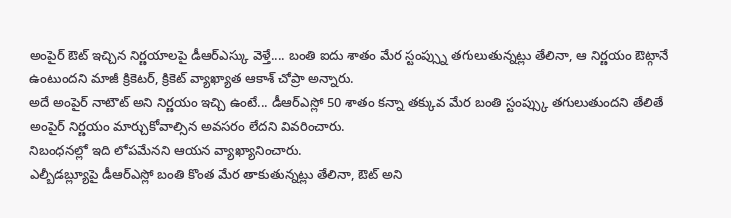అంపైర్ ఔట్ ఇచ్చిన నిర్ణయాలపై డీఆర్ఎస్కు వెళ్తే.... బంతి ఐదు శాతం మేర స్టంప్స్ను తగులుతున్నట్లు తేలినా, ఆ నిర్ణయం ఔట్గానే ఉంటుందని మాజీ క్రికెటర్, క్రికెట్ వ్యాఖ్యాత ఆకాశ్ చోప్రా అన్నారు.
అదే అంపైర్ నాటౌట్ అని నిర్ణయం ఇచ్చి ఉంటే... డీఆర్ఎస్లో 50 శాతం కన్నా తక్కువ మేర బంతి స్టంప్స్కు తగులుతుందని తేలితే అంపైర్ నిర్ణయం మార్చుకోవాల్సిన అవసరం లేదని వివరించారు.
నిబంధనల్లో ఇది లోపమేనని ఆయన వ్యాఖ్యానించారు.
ఎల్బీడబ్ల్యూపై డీఆర్ఎస్లో బంతి కొంత మేర తాకుతున్నట్లు తేలినా, ఔట్ అని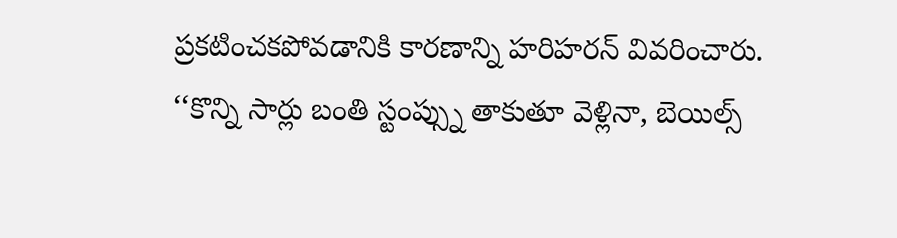ప్రకటించకపోవడానికి కారణాన్ని హరిహరన్ వివరించారు.
‘‘కొన్ని సార్లు బంతి స్టంప్స్ను తాకుతూ వెళ్లినా, బెయిల్స్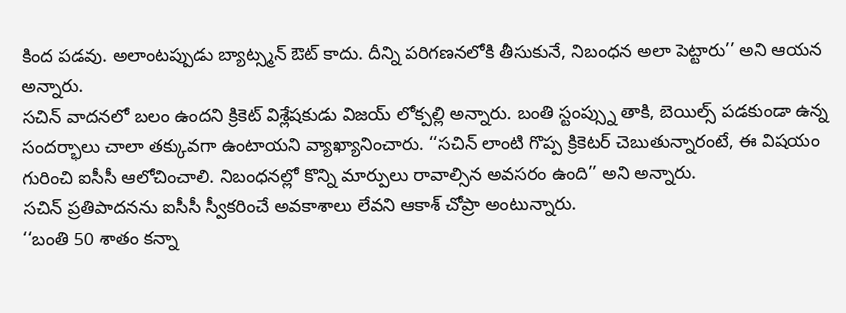కింద పడవు. అలాంటప్పుడు బ్యాట్స్మన్ ఔట్ కాదు. దీన్ని పరిగణనలోకి తీసుకునే, నిబంధన అలా పెట్టారు’’ అని ఆయన అన్నారు.
సచిన్ వాదనలో బలం ఉందని క్రికెట్ విశ్లేషకుడు విజయ్ లోక్పల్లి అన్నారు. బంతి స్టంప్స్ను తాకి, బెయిల్స్ పడకుండా ఉన్న సందర్భాలు చాలా తక్కువగా ఉంటాయని వ్యాఖ్యానించారు. ‘‘సచిన్ లాంటి గొప్ప క్రికెటర్ చెబుతున్నారంటే, ఈ విషయం గురించి ఐసీసీ ఆలోచించాలి. నిబంధనల్లో కొన్ని మార్పులు రావాల్సిన అవసరం ఉంది’’ అని అన్నారు.
సచిన్ ప్రతిపాదనను ఐసీసీ స్వీకరించే అవకాశాలు లేవని ఆకాశ్ చోప్రా అంటున్నారు.
‘‘బంతి 50 శాతం కన్నా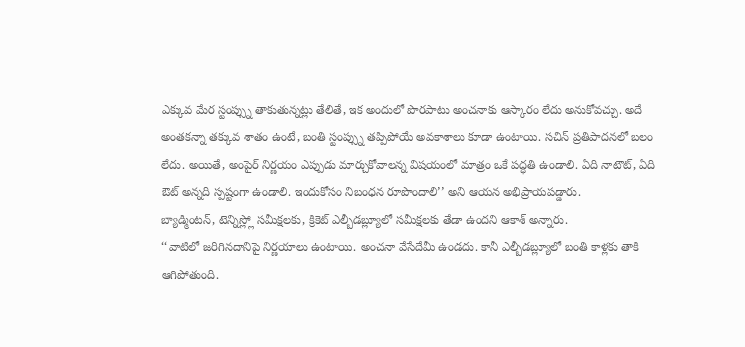ఎక్కువ మేర స్టంప్స్ను తాకుతున్నట్లు తేలితే, ఇక అందులో పొరపాటు అంచనాకు ఆస్కారం లేదు అనుకోవచ్చు. అదే అంతకన్నా తక్కువ శాతం ఉంటే, బంతి స్టంప్స్ను తప్పిపోయే అవకాశాలు కూడా ఉంటాయి. సచిన్ ప్రతిపాదనలో బలం లేదు. అయితే, అంపైర్ నిర్ణయం ఎప్పుడు మార్చుకోవాలన్న విషయంలో మాత్రం ఒకే పద్ధతి ఉండాలి. ఏది నాటౌట్, ఏది ఔట్ అన్నది స్పష్టంగా ఉండాలి. ఇందుకోసం నిబంధన రూపొందాలి’’ అని ఆయన అభిప్రాయపడ్డారు.
బ్యాడ్మింటన్, టెన్నిస్ల్లో సమీక్షలకు, క్రికెట్ ఎల్బీడబ్ల్యూలో సమీక్షలకు తేడా ఉందని ఆకాశ్ అన్నారు.
‘‘వాటిలో జరిగినదానిపై నిర్ణయాలు ఉంటాయి. అంచనా వేసేదేమీ ఉండదు. కానీ ఎల్బీడబ్ల్యూలో బంతి కాళ్లకు తాకి ఆగిపోతుంది.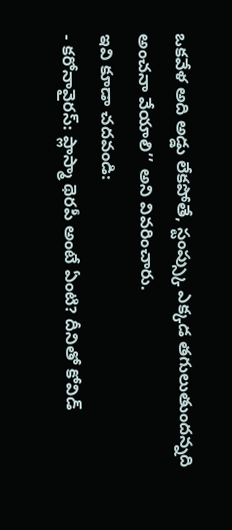ఒకవేళ అది అడ్డు లేకపోతే, స్టంప్స్కు ఎక్కడ తగులుతుందన్నది అంచనా వేయాలి’’ అని వివరించారు.
ఇవి కూడా చదవండి:
- కరోనావైరస్: ప్లాస్మా థెరపీ అంటే ఏంటి? దీనితో కోవిడ్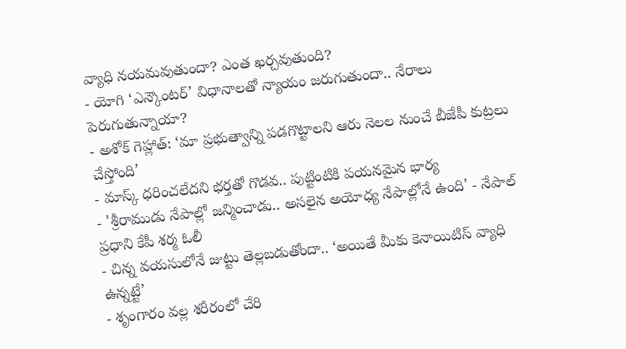వ్యాధి నయమవుతుందా? ఎంత ఖర్చవుతుంది?
- యోగి ‘ఎన్కౌంటర్’ విధానాలతో న్యాయం జరుగుతుందా.. నేరాలు పెరుగుతున్నాయా?
- అశోక్ గెహ్లాత్: ‘మా ప్రభుత్వాన్ని పడగొట్టాలని ఆరు నెలల నుంచే బీజేపీ కుట్రలు చేస్తోంది’
- మాస్క్ ధరించలేదని భర్తతో గొడవ.. పుట్టింటికి పయనమైన భార్య
- 'శ్రీరాముడు నేపాల్లో జన్మించాడు.. అసలైన అయోధ్య నేపాల్లోనే ఉంది' - నేపాల్ ప్రధాని కేపీ శర్మ ఓలీ
- చిన్న వయసులోనే జుట్టు తెల్లబడుతోందా.. ‘అయితే మీకు కెనాయిటిస్ వ్యాధి ఉన్నట్టే’
- శృంగారం వల్ల శరీరంలో చేరి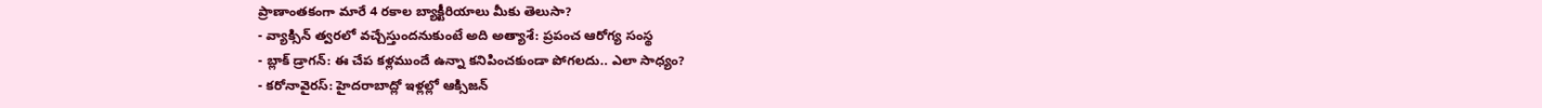ప్రాణాంతకంగా మారే 4 రకాల బ్యాక్టీరియాలు మీకు తెలుసా?
- వ్యాక్సిన్ త్వరలో వచ్చేస్తుందనుకుంటే అది అత్యాశే: ప్రపంచ ఆరోగ్య సంస్థ
- బ్లాక్ డ్రాగన్: ఈ చేప కళ్లముందే ఉన్నా కనిపించకుండా పోగలదు.. ఎలా సాధ్యం?
- కరోనావైరస్: హైదరాబాద్లో ఇళ్లల్లో ఆక్సిజన్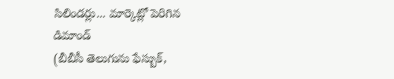సిలిండర్లు... మార్కెట్లో పెరిగిన డిమాండ్
(బీబీసీ తెలుగును ఫేస్బుక్,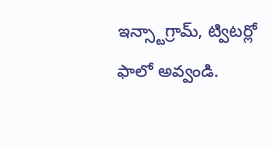ఇన్స్టాగ్రామ్, ట్విటర్లో ఫాలో అవ్వండి.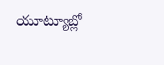యూట్యూబ్లో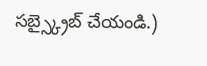సబ్స్క్రైబ్ చేయండి.)